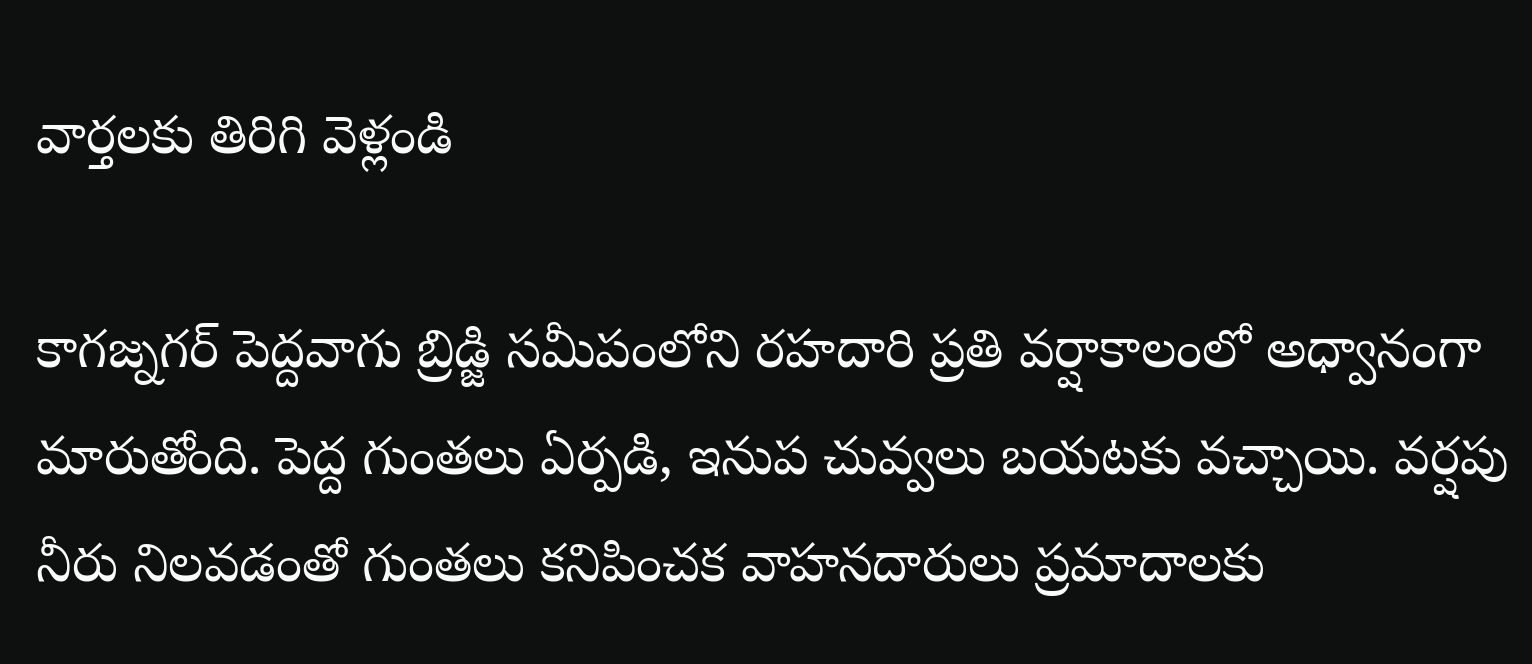వార్తలకు తిరిగి వెళ్లండి

కాగజ్నగర్ పెద్దవాగు బ్రిడ్జి సమీపంలోని రహదారి ప్రతి వర్షాకాలంలో అధ్వానంగా మారుతోంది. పెద్ద గుంతలు ఏర్పడి, ఇనుప చువ్వలు బయటకు వచ్చాయి. వర్షపు నీరు నిలవడంతో గుంతలు కనిపించక వాహనదారులు ప్రమాదాలకు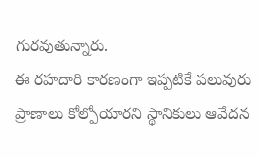గురవుతున్నారు.
ఈ రహదారి కారణంగా ఇప్పటికే పలువురు ప్రాణాలు కోల్పోయారని స్థానికులు ఆవేదన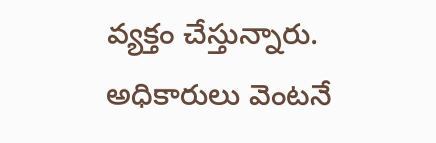వ్యక్తం చేస్తున్నారు. అధికారులు వెంటనే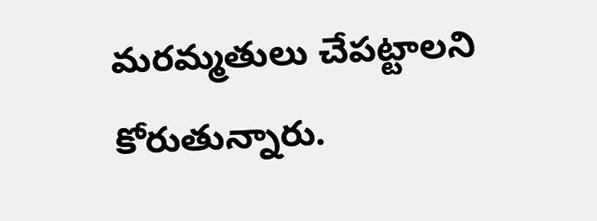మరమ్మతులు చేపట్టాలని కోరుతున్నారు.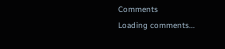Comments
Loading comments...